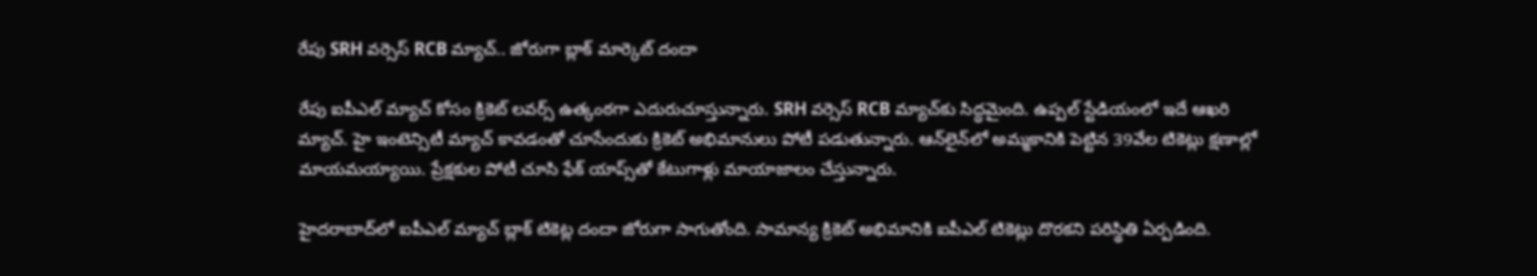రేపు SRH వర్సెస్‌ RCB మ్యాచ్‌.. జోరుగా బ్లాక్ మార్కెట్ దందా

రేపు ఐపీఎల్‌ మ్యాచ్‌ కోసం క్రికెట్‌ లవర్స్‌ ఉత్కంఠగా ఎదురుచూస్తున్నారు. SRH వర్సెస్‌ RCB మ్యాచ్‌కు సిద్ధమైంది. ఉప్పల్‌ స్టేడియంలో ఇదే ఆఖరి మ్యాచ్‌. హై ఇంటెన్సిటీ మ్యాచ్‌ కావడంతో చూసేందుకు క్రికెట్ అభిమానులు పోటీ పడుతున్నారు. ఆన్‌లైన్‌లో అమ్మకానికి పెట్టిన 39వేల టికెట్లు క్షణాల్లో మాయమయ్యాయి. ప్రేక్షకుల పోటీ చూసి ఫేక్‌ యాప్స్‌తో కేటుగాళ్లు మాయాజాలం చేస్తున్నారు.

హైదరాబాద్‌లో ఐపీఎల్ మ్యాచ్ బ్లాక్ టికెట్ల దందా జోరుగా సాగుతోంది. సామాన్య క్రికెట్ అభిమానికి ఐపీఎల్ టికెట్లు దొరకని పరిస్థితి ఏర్పడింది.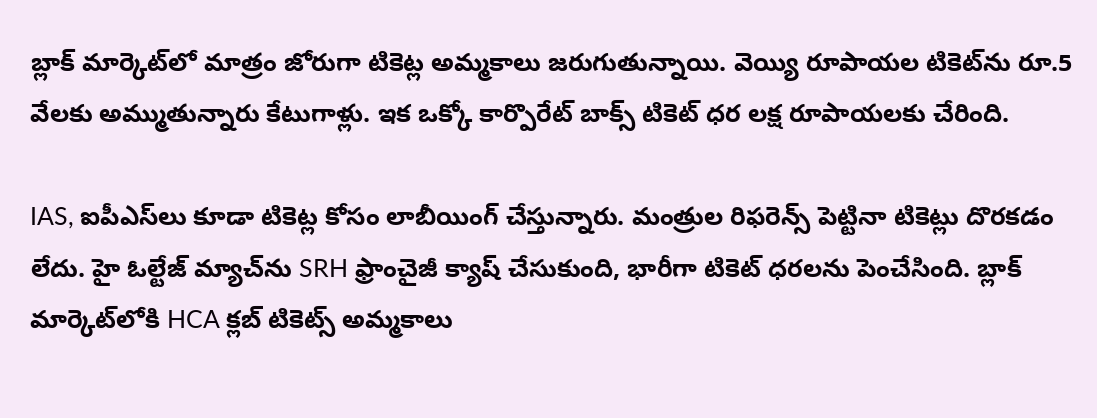బ్లాక్ మార్కెట్‌లో మాత్రం జోరుగా టికెట్ల అమ్మకాలు జరుగుతున్నాయి. వెయ్యి రూపాయల టికెట్‌ను రూ.5 వేలకు అమ్ముతున్నారు కేటుగాళ్లు. ఇక ఒక్కో కార్పొరేట్ బాక్స్ టికెట్ ధర లక్ష రూపాయలకు చేరింది.

IAS, ఐపీఎస్‌లు కూడా టికెట్ల కోసం లాబీయింగ్ చేస్తున్నారు. మంత్రుల రిఫరెన్స్ పెట్టినా టికెట్లు దొరకడం లేదు. హై ఓల్టేజ్ మ్యాచ్‌ను SRH ఫ్రాంచైజీ క్యాష్‌ చేసుకుంది, భారీగా టికెట్ ధరలను పెంచేసింది. బ్లాక్ మార్కెట్‌లోకి HCA క్లబ్ టికెట్స్ అమ్మకాలు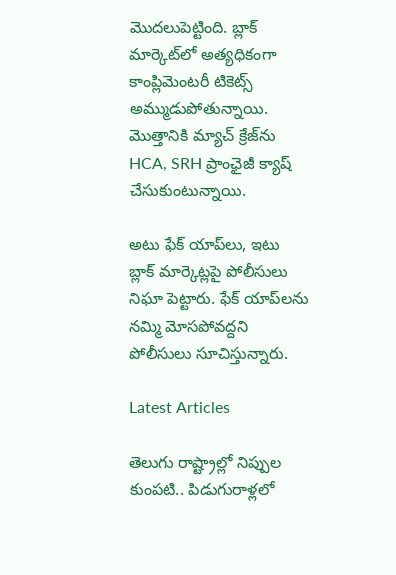మొదలుపెట్టింది. బ్లాక్ మార్కెట్‌లో అత్యధికంగా కాంప్లిమెంటరీ టికెట్స్ అమ్ముడుపోతున్నాయి. మొత్తానికి మ్యాచ్ క్రేజ్‌ను HCA, SRH ప్రాంఛైజీ క్యాష్‌ చేసుకుంటున్నాయి.

అటు ఫేక్‌ యాప్‌లు, ఇటు బ్లాక్‌ మార్కెట్లపై పోలీసులు నిఘా పెట్టారు. ఫేక్‌ యాప్‌లను నమ్మి మోసపోవద్దని పోలీసులు సూచిస్తున్నారు.

Latest Articles

తెలుగు రాష్ట్రాల్లో నిప్పుల కుంపటి.. పిడుగురాళ్లలో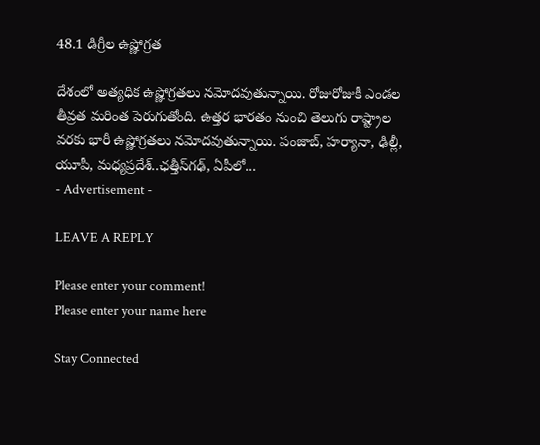48.1 డిగ్రీల ఉష్ణోగ్రత

దేశంలో అత్యధిక ఉష్ణోగ్రతలు నమోదవుతున్నాయి. రోజురోజుకీ ఎండల తీవ్రత మరింత పెరుగుతోంది. ఉత్తర భారతం నుంచి తెలుగు రాష్ట్రాల వరకు భారీ ఉష్ణోగ్రతలు నమోదవుతున్నాయి. పంజాబ్‌, హర్యానా, ఢిల్లీ, యూపీ, మధ్యప్రదేశ్‌..ఛత్తీస్‌గఢ్‌, ఏపీలో...
- Advertisement -

LEAVE A REPLY

Please enter your comment!
Please enter your name here

Stay Connected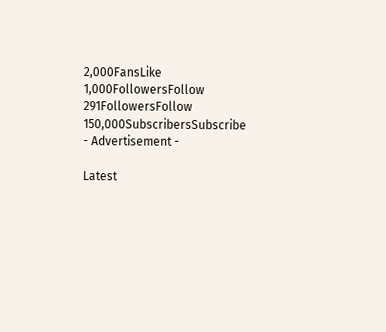2,000FansLike
1,000FollowersFollow
291FollowersFollow
150,000SubscribersSubscribe
- Advertisement -

Latest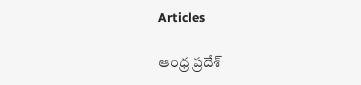Articles

ఆంధ్ర ప్రదేశ్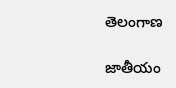తెలంగాణ

జాతీయం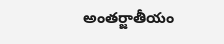అంతర్జాతీయం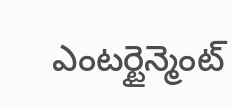ఎంటర్టైన్మెంట్